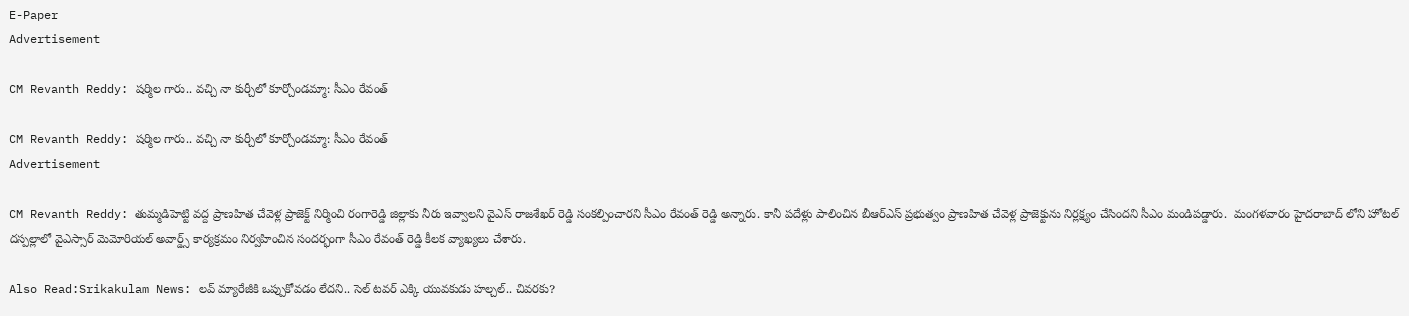E-Paper
Advertisement

CM Revanth Reddy: షర్మిల గారు.. వచ్చి నా కుర్చీలో కూర్చోండమ్మా: సీఎం రేవంత్

CM Revanth Reddy: షర్మిల గారు.. వచ్చి నా కుర్చీలో కూర్చోండమ్మా: సీఎం రేవంత్
Advertisement

CM Revanth Reddy: తుమ్మడిహెట్టి వద్ద ప్రాణహిత చేవెళ్ల ప్రాజెక్ట్ నిర్మించి రంగారెడ్డి జిల్లాకు నీరు ఇవ్వాలని వైఎస్ రాజశేఖర్ రెడ్డి సంకల్పించారని సీఎం రేవంత్ రెడ్డి అన్నారు. కానీ పదేళ్లు పాలించిన బీఆర్ఎస్ ప్రభుత్వం ప్రాణహిత చేవెళ్ల ప్రాజెక్టును నిర్లక్ష్యం చేసిందని సీఎం మండిపడ్డారు.  మంగళవారం హైదరాబాద్ లోని హోటల్ దస్పల్లాలో వైఎస్సార్ మెమోరియల్ అవార్డ్స్ కార్యక్రమం నిర్వహించిన సందర్భంగా సీఎం రేవంత్ రెడ్డి కీలక వ్యాఖ్యలు చేశారు.

Also Read:Srikakulam News: లవ్ మ్యారేజీకి ఒప్పుకోవడం లేదని.. సెల్ టవర్ ఎక్కి యువకుడు హల్చల్.. చివరకు?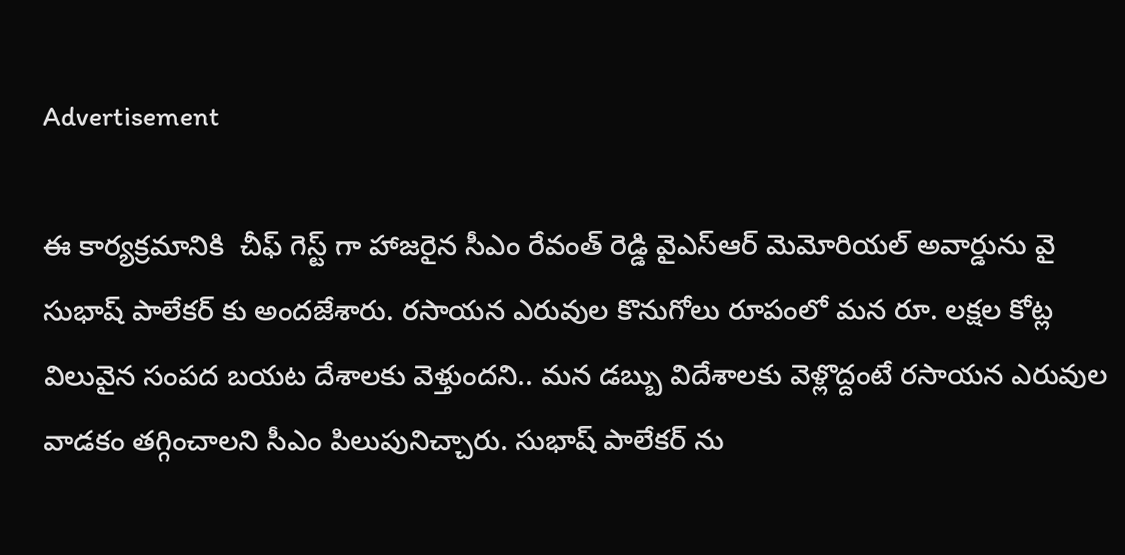Advertisement

ఈ కార్యక్రమానికి  చీఫ్ గెస్ట్ గా హాజరైన సీఎం రేవంత్ రెడ్డి వైఎస్ఆర్ మెమోరియల్ అవార్డును వై సుభాష్ పాలేకర్ కు అందజేశారు. రసాయన ఎరువుల కొనుగోలు రూపంలో మన రూ. లక్షల కోట్ల విలువైన సంపద బయట దేశాలకు వెళ్తుందని.. మన డబ్బు విదేశాలకు వెళ్లొద్దంటే రసాయన ఎరువుల వాడకం తగ్గించాలని సీఎం పిలుపునిచ్చారు. సుభాష్ పాలేకర్ ను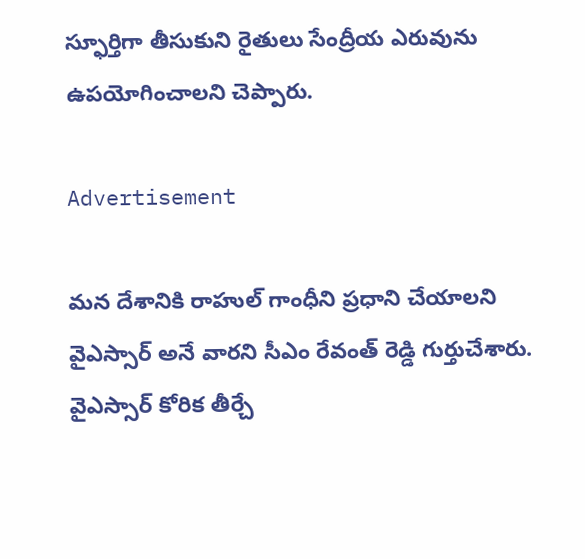స్ఫూర్తిగా తీసుకుని రైతులు సేంద్రీయ ఎరువును ఉపయోగించాలని చెప్పారు.

Advertisement

మన దేశానికి రాహుల్ గాంధీని ప్రధాని చేయాలని వైఎస్సార్ అనే వారని సీఎం రేవంత్ రెడ్డి గుర్తుచేశారు. వైఎస్సార్ కోరిక తీర్చే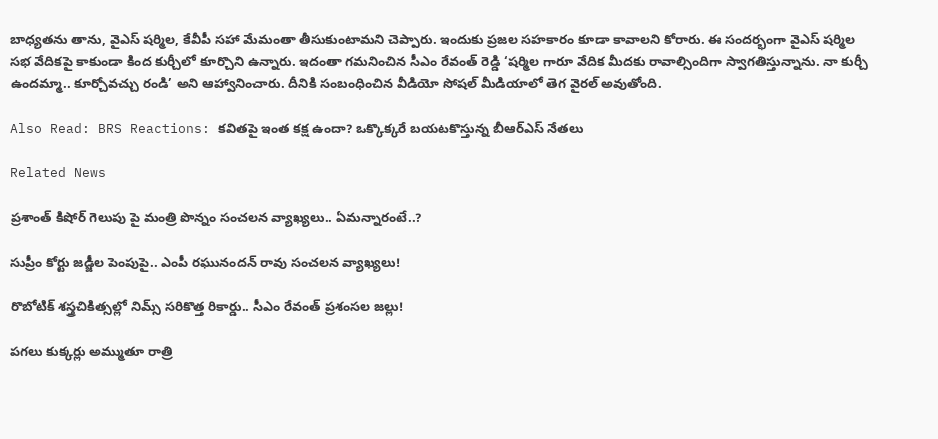బాధ్యతను తాను, వైఎస్ షర్మిల, కేవీపీ సహా మేమంతా తీసుకుంటామని చెప్పారు. ఇందుకు ప్రజల సహకారం కూడా కావాలని కోరారు. ఈ సందర్భంగా వైఎస్ షర్మిల సభ వేదికపై కాకుండా కింద కుర్చీలో కూర్చొని ఉన్నారు. ఇదంతా గమనించిన సీఎం రేవంత్ రెడ్డి ‘షర్మిల గారూ వేదిక మీదకు రావాల్సిందిగా స్వాగతిస్తున్నాను. నా కుర్చీ ఉందమ్మా.. కూర్చోవచ్చు రండి’ అని ఆహ్వానించారు. దీనికి సంబంధించిన వీడియో సోషల్ మీడియాలో తెగ వైరల్ అవుతోంది.

Also Read: BRS Reactions: కవితపై ఇంత కక్ష ఉందా? ఒక్కొక్కరే బయటకొస్తున్న బీఆర్ఎస్ నేతలు

Related News

ప్రశాంత్ కిషోర్ గెలుపు పై మంత్రి పొన్నం సంచలన వ్యాఖ్యలు.. ఏమన్నారంటే..?

సుప్రీం కోర్టు జడ్జీల పెంపుపై.. ఎంపీ రఘునందన్ రావు సంచలన వ్యాఖ్యలు!

రొబోటిక్ శస్త్రచికిత్సల్లో నిమ్స్ సరికొత్త రికార్డు.. సీఎం రేవంత్ ప్రశంసల జల్లు!

పగలు కుక్కర్లు అమ్ముతూ రాత్రి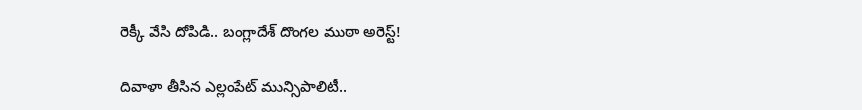రెక్కీ వేసి దోపిడి.. బంగ్లాదేశ్ దొంగల ముఠా అరెస్ట్!

దివాళా తీసిన ఎల్లంపేట్ మున్సిపాలిటీ..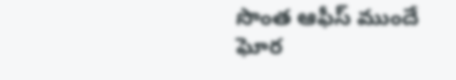సొంత ఆఫీస్ ముందే ఘోర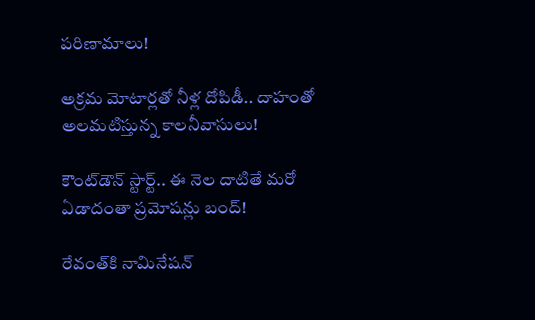పరిణామాలు!

అక్రమ మోటార్లతో నీళ్ల దోపిడీ.. దాహంతో అలమటిస్తున్న కాలనీవాసులు!

కౌంట్‌డౌన్ స్టార్ట్.. ఈ నెల దాటితే మరో ఏడాదంతా ప్రమోషన్లు బంద్!

రేవంత్‌కి నామినేషన్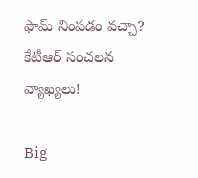ఫామ్ నింపడం వచ్చా? కేటీఆర్ సంచలన వ్యాఖ్యలు!

Big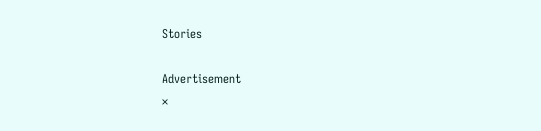Stories

Advertisement
×